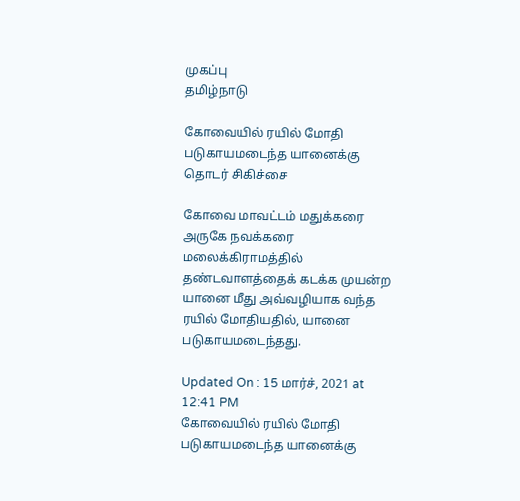முகப்பு
தமிழ்நாடு

கோவையில் ரயில் மோதி படுகாயமடைந்த யானைக்கு தொடர் சிகிச்சை

கோவை மாவட்டம் மதுக்கரை அருகே நவக்கரை மலைக்கிராமத்தில் தண்டவாளத்தைக் கடக்க முயன்ற யானை மீது அவ்வழியாக வந்த ரயில் மோதியதில், யானை படுகாயமடைந்தது.

Updated On : 15 மார்ச், 2021 at 12:41 PM
கோவையில் ரயில் மோதி படுகாயமடைந்த யானைக்கு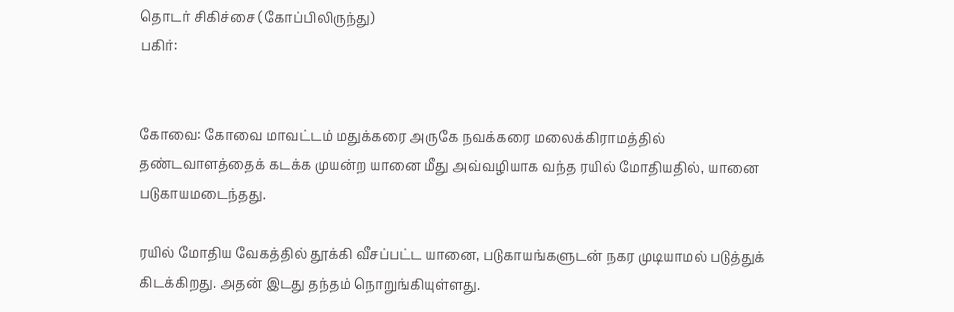தொடர் சிகிச்சை (கோப்பிலிருந்து)
பகிர்:


கோவை: கோவை மாவட்டம் மதுக்கரை அருகே நவக்கரை மலைக்கிராமத்தில் தண்டவாளத்தைக் கடக்க முயன்ற யானை மீது அவ்வழியாக வந்த ரயில் மோதியதில், யானை படுகாயமடைந்தது.

ரயில் மோதிய வேகத்தில் தூக்கி வீசப்பட்ட யானை, படுகாயங்களுடன் நகர முடியாமல் படுத்துக் கிடக்கிறது. அதன் இடது தந்தம் நொறுங்கியுள்ளது.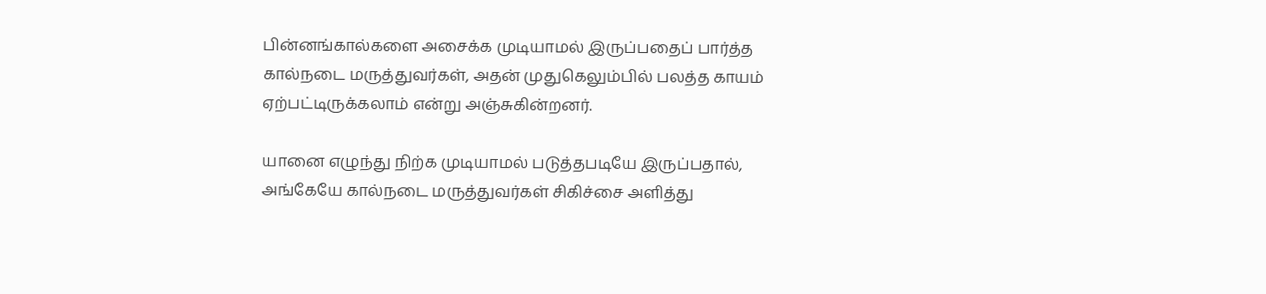பின்னங்கால்களை அசைக்க முடியாமல் இருப்பதைப் பார்த்த கால்நடை மருத்துவர்கள், அதன் முதுகெலும்பில் பலத்த காயம் ஏற்பட்டிருக்கலாம் என்று அஞ்சுகின்றனர்.

யானை எழுந்து நிற்க முடியாமல் படுத்தபடியே இருப்பதால், அங்கேயே கால்நடை மருத்துவர்கள் சிகிச்சை அளித்து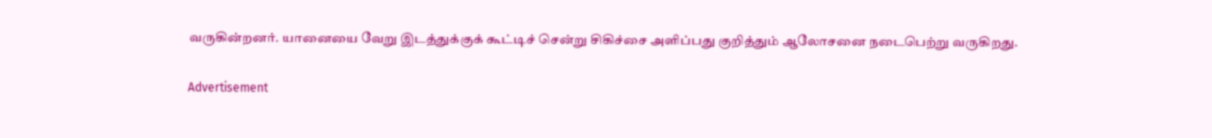வருகின்றனர். யானையை வேறு இடத்துக்குக் கூட்டிச் சென்று சிகிச்சை அளிப்பது குறித்தும் ஆலோசனை நடைபெற்று வருகிறது.

Advertisement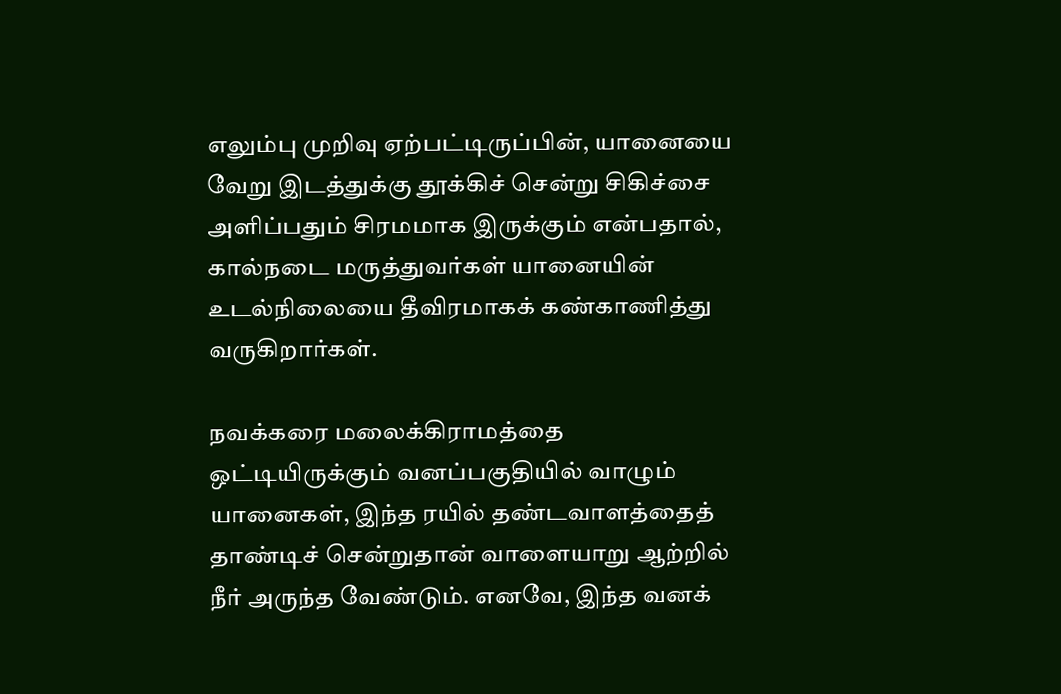எலும்பு முறிவு ஏற்பட்டிருப்பின், யானையை வேறு இடத்துக்கு தூக்கிச் சென்று சிகிச்சை அளிப்பதும் சிரமமாக இருக்கும் என்பதால், கால்நடை மருத்துவர்கள் யானையின் உடல்நிலையை தீவிரமாகக் கண்காணித்து வருகிறார்கள்.

நவக்கரை மலைக்கிராமத்தை ஒட்டியிருக்கும் வனப்பகுதியில் வாழும் யானைகள், இந்த ரயில் தண்டவாளத்தைத் தாண்டிச் சென்றுதான் வாளையாறு ஆற்றில் நீர் அருந்த வேண்டும். எனவே, இந்த வனக்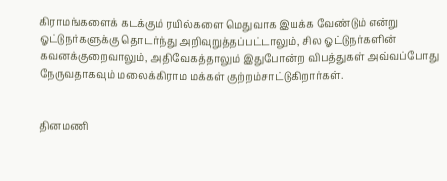கிராமங்களைக் கடக்கும் ரயில்களை மெதுவாக இயக்க வேண்டும் என்று ஓட்டுநர்களுக்கு தொடர்ந்து அறிவுறுத்தப்பட்டாலும், சில ஓட்டுநர்களின் கவனக்குறைவாலும், அதிவேகத்தாலும் இதுபோன்ற விபத்துகள் அவ்வப்போது நேருவதாகவும் மலைக்கிராம மக்கள் குற்றம்சாட்டுகிறார்கள்.


தினமணி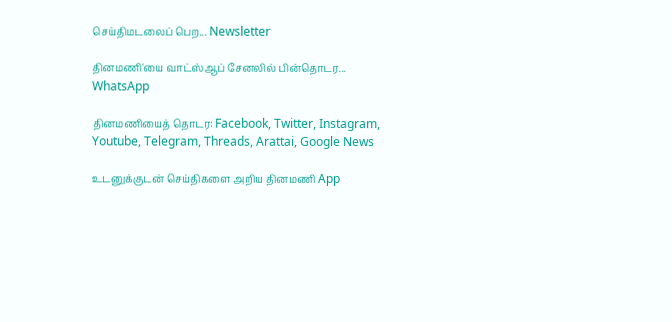செய்திமடலைப் பெற... Newsletter

தினமணி'யை வாட்ஸ்ஆப் சேனலில் பின்தொடர... WhatsApp

தினமணியைத் தொடர: Facebook, Twitter, Instagram, Youtube, Telegram, Threads, Arattai, Google News

உடனுக்குடன் செய்திகளை அறிய தினமணி App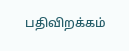பதிவிறக்கம்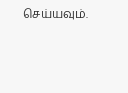செய்யவும்.